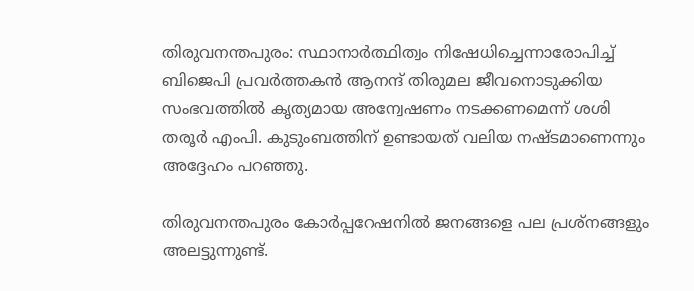തിരുവനന്തപുരം: സ്ഥാനാര്‍ത്ഥിത്വം നിഷേധിച്ചെന്നാരോപിച്ച് ബിജെപി പ്രവര്‍ത്തകന്‍ ആനന്ദ് തിരുമല ജീവനൊടുക്കിയ സംഭവത്തില്‍ കൃത്യമായ അന്വേഷണം നടക്കണമെന്ന് ശശി തരൂര്‍ എംപി. കുടുംബത്തിന് ഉണ്ടായത് വലിയ നഷ്ടമാണെന്നും അദ്ദേഹം പറഞ്ഞു.

തിരുവനന്തപുരം കോര്‍പ്പറേഷനില്‍ ജനങ്ങളെ പല പ്രശ്‌നങ്ങളും അലട്ടുന്നുണ്ട്.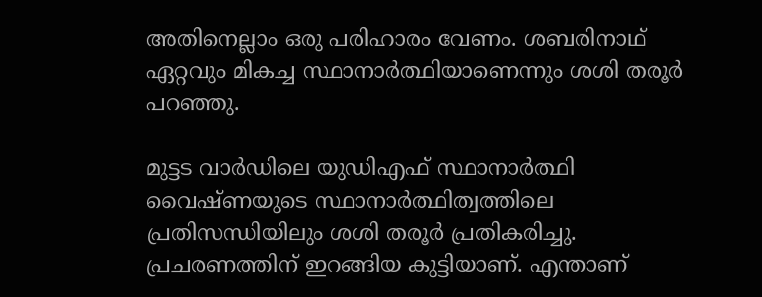അതിനെല്ലാം ഒരു പരിഹാരം വേണം. ശബരിനാഥ് ഏറ്റവും മികച്ച സ്ഥാനാര്‍ത്ഥിയാണെന്നും ശശി തരൂര്‍ പറഞ്ഞു.

മുട്ടട വാര്‍ഡിലെ യുഡിഎഫ് സ്ഥാനാര്‍ത്ഥി വൈഷ്ണയുടെ സ്ഥാനാര്‍ത്ഥിത്വത്തിലെ പ്രതിസന്ധിയിലും ശശി തരൂര്‍ പ്രതികരിച്ചു. പ്രചരണത്തിന് ഇറങ്ങിയ കുട്ടിയാണ്. എന്താണ്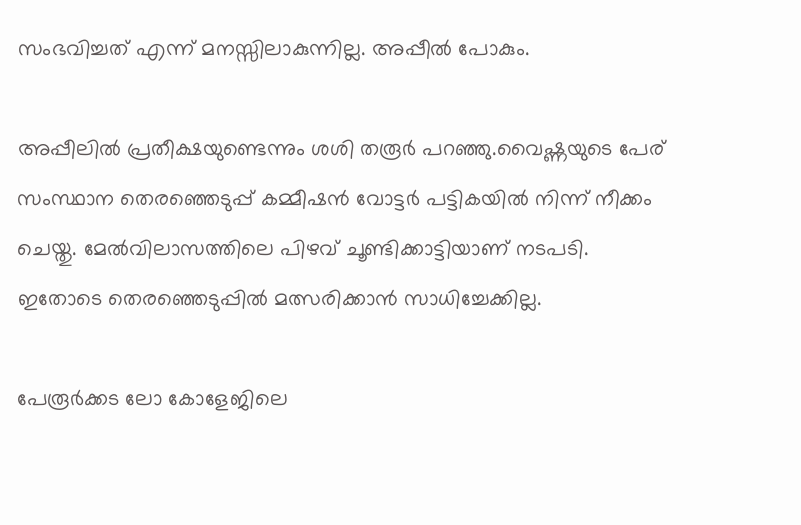സംഭവിച്ചത് എന്ന് മനസ്സിലാകുന്നില്ല. അപ്പീല്‍ പോകും.

അപ്പീലില്‍ പ്രതീക്ഷയുണ്ടെന്നും ശശി തരൂര്‍ പറഞ്ഞു.വൈഷ്ണയുടെ പേര് സംസ്ഥാന തെരഞ്ഞെടുപ്പ് കമ്മീഷന്‍ വോട്ടര്‍ പട്ടികയില്‍ നിന്ന് നീക്കം ചെയ്തു. മേല്‍വിലാസത്തിലെ പിഴവ് ചൂണ്ടിക്കാട്ടിയാണ് നടപടി. ഇതോടെ തെരഞ്ഞെടുപ്പില്‍ മത്സരിക്കാന്‍ സാധിച്ചേക്കില്ല.

പേരൂര്‍ക്കട ലോ കോളേജിലെ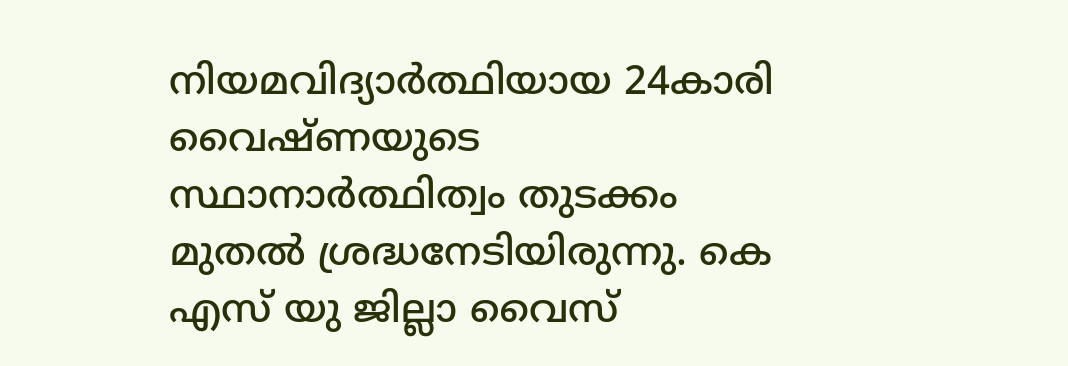നിയമവിദ്യാര്‍ത്ഥിയായ 24കാരി വൈഷ്ണയുടെ സ്ഥാനാര്‍ത്ഥിത്വം തുടക്കം മുതല്‍ ശ്രദ്ധനേടിയിരുന്നു. കെ എസ് യു ജില്ലാ വൈസ്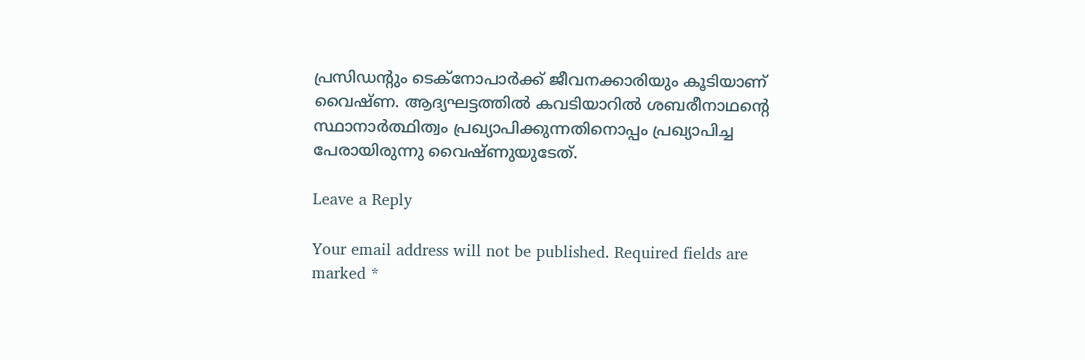പ്രസിഡന്റും ടെക്നോപാര്‍ക്ക് ജീവനക്കാരിയും കൂടിയാണ് വൈഷ്ണ. ആദ്യഘട്ടത്തില്‍ കവടിയാറില്‍ ശബരീനാഥന്റെ സ്ഥാനാര്‍ത്ഥിത്വം പ്രഖ്യാപിക്കുന്നതിനൊപ്പം പ്രഖ്യാപിച്ച പേരായിരുന്നു വൈഷ്ണുയുടേത്.

Leave a Reply

Your email address will not be published. Required fields are marked *